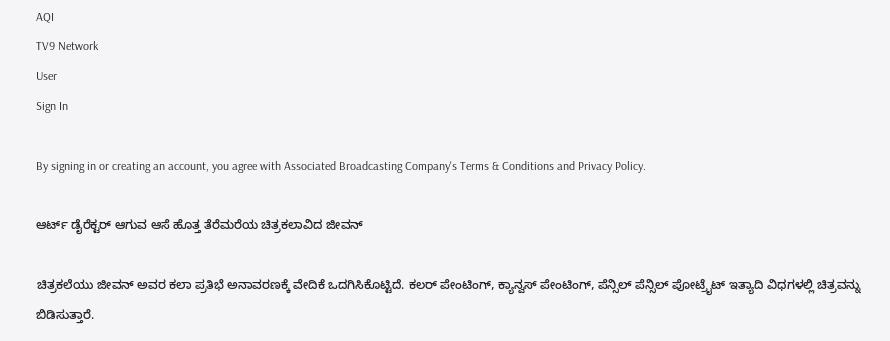AQI
TV9 Network
User
Sign In

By signing in or creating an account, you agree with Associated Broadcasting Company's Terms & Conditions and Privacy Policy.

ಆರ್ಟ್ ಡೈರೆಕ್ಟರ್ ಆಗುವ ಆಸೆ ಹೊತ್ತ ತೆರೆಮರೆಯ ಚಿತ್ರಕಲಾವಿದ ಜೀವನ್

ಚಿತ್ರಕಲೆಯು ಜೀವನ್ ಅವರ ಕಲಾ ಪ್ರತಿಭೆ ಅನಾವರಣಕ್ಕೆ ವೇದಿಕೆ ಒದಗಿಸಿಕೊಟ್ಟಿದೆ. ಕಲರ್ ಪೇಂಟಿಂಗ್, ಕ್ಯಾನ್ವಸ್ ಪೇಂಟಿಂಗ್, ಪೆನ್ಸಿಲ್ ಪೆನ್ಸಿಲ್ ಪೋಟ್ರೈಟ್ ಇತ್ಯಾದಿ ವಿಧಗಳಲ್ಲಿ ಚಿತ್ರವನ್ನು ಬಿಡಿಸುತ್ತಾರೆ.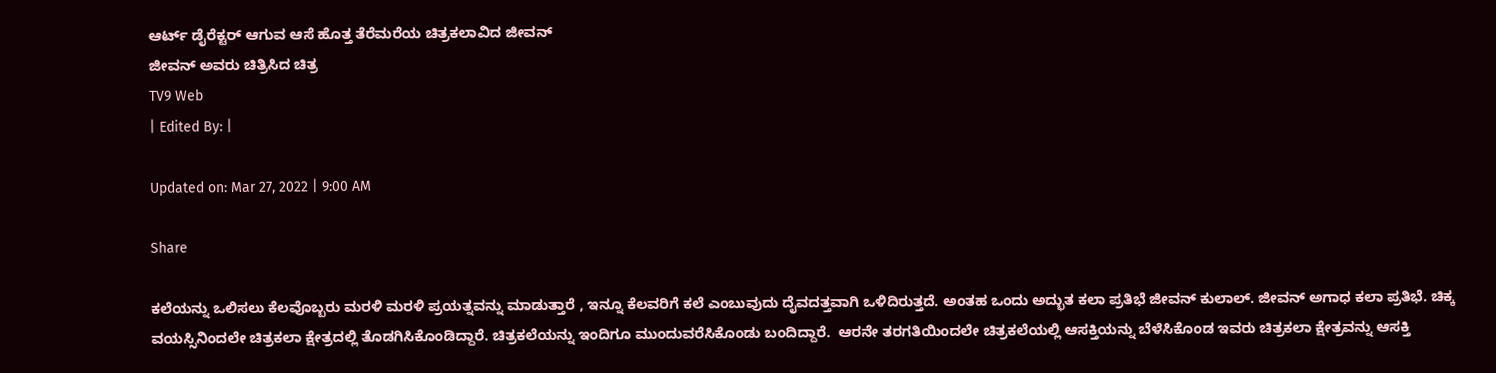ಆರ್ಟ್ ಡೈರೆಕ್ಟರ್ ಆಗುವ ಆಸೆ ಹೊತ್ತ ತೆರೆಮರೆಯ ಚಿತ್ರಕಲಾವಿದ ಜೀವನ್
ಜೀವನ್ ಅವರು ಚಿತ್ರಿಸಿದ ಚಿತ್ರ
TV9 Web
| Edited By: |

Updated on: Mar 27, 2022 | 9:00 AM

Share

ಕಲೆಯನ್ನು ಒಲಿಸಲು ಕೆಲವೊಬ್ಬರು ಮರಳಿ ಮರಳಿ ಪ್ರಯತ್ನವನ್ನು ಮಾಡುತ್ತಾರೆ , ಇನ್ನೂ ಕೆಲವರಿಗೆ ಕಲೆ ಎಂಬುವುದು ದೈವದತ್ತವಾಗಿ ಒಳಿದಿರುತ್ತದೆ. ಅಂತಹ ಒಂದು ಅದ್ಭುತ ಕಲಾ ಪ್ರತಿಭೆ ಜೀವನ್ ಕುಲಾಲ್. ಜೀವನ್ ಅಗಾಧ ಕಲಾ ಪ್ರತಿಭೆ. ಚಿಕ್ಕ ವಯಸ್ಸಿನಿಂದಲೇ ಚಿತ್ರಕಲಾ ಕ್ಷೇತ್ರದಲ್ಲಿ ತೊಡಗಿಸಿಕೊಂಡಿದ್ದಾರೆ. ಚಿತ್ರಕಲೆಯನ್ನು ಇಂದಿಗೂ ಮುಂದುವರೆಸಿಕೊಂಡು ಬಂದಿದ್ದಾರೆ.  ಆರನೇ ತರಗತಿಯಿಂದಲೇ ಚಿತ್ರಕಲೆಯಲ್ಲಿ ಆಸಕ್ತಿಯನ್ನು ಬೆಳೆಸಿಕೊಂಡ ಇವರು ಚಿತ್ರಕಲಾ ಕ್ಷೇತ್ರವನ್ನು ಆಸಕ್ತಿ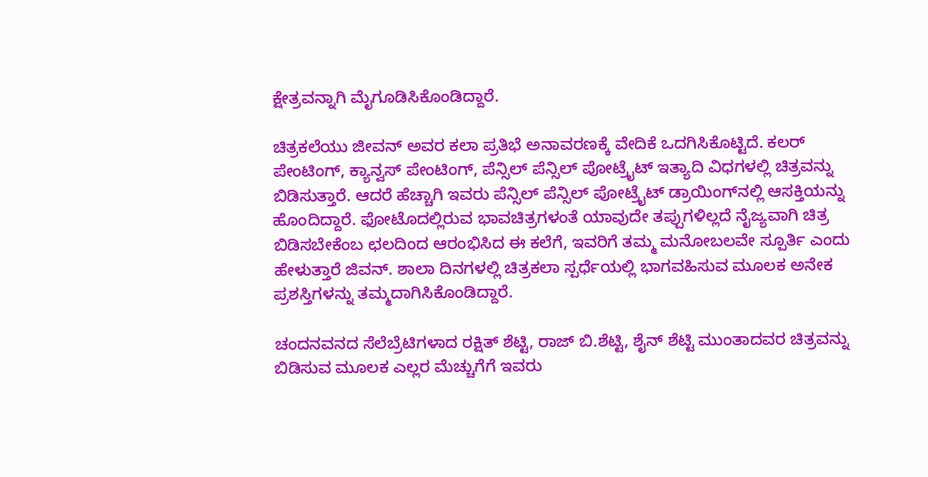ಕ್ಷೇತ್ರವನ್ನಾಗಿ ಮೈಗೂಡಿಸಿಕೊಂಡಿದ್ದಾರೆ.

ಚಿತ್ರಕಲೆಯು ಜೀವನ್ ಅವರ ಕಲಾ ಪ್ರತಿಭೆ ಅನಾವರಣಕ್ಕೆ ವೇದಿಕೆ ಒದಗಿಸಿಕೊಟ್ಟಿದೆ. ಕಲರ್ ಪೇಂಟಿಂಗ್, ಕ್ಯಾನ್ವಸ್ ಪೇಂಟಿಂಗ್, ಪೆನ್ಸಿಲ್ ಪೆನ್ಸಿಲ್ ಪೋಟ್ರೈಟ್ ಇತ್ಯಾದಿ ವಿಧಗಳಲ್ಲಿ ಚಿತ್ರವನ್ನು ಬಿಡಿಸುತ್ತಾರೆ. ಆದರೆ ಹೆಚ್ಚಾಗಿ ಇವರು ಪೆನ್ಸಿಲ್ ಪೆನ್ಸಿಲ್ ಪೋಟ್ರೈಟ್ ಡ್ರಾಯಿಂಗ್‌ನಲ್ಲಿ ಆಸಕ್ತಿಯನ್ನು ಹೊಂದಿದ್ದಾರೆ. ಫೋಟೊದಲ್ಲಿರುವ ಭಾವಚಿತ್ರಗಳಂತೆ ಯಾವುದೇ ತಪ್ಪುಗಳಿಲ್ಲದೆ ನೈಜ್ಯವಾಗಿ ಚಿತ್ರ ಬಿಡಿಸಬೇಕೆಂಬ ಛಲದಿಂದ ಆರಂಭಿಸಿದ ಈ ಕಲೆಗೆ, ಇವರಿಗೆ ತಮ್ಮ ಮನೋಬಲವೇ ಸ್ಪೂರ್ತಿ ಎಂದು ಹೇಳುತ್ತಾರೆ ಜಿವನ್. ಶಾಲಾ ದಿನಗಳಲ್ಲಿ ಚಿತ್ರಕಲಾ ಸ್ಪರ್ಧೆಯಲ್ಲಿ ಭಾಗವಹಿಸುವ ಮೂಲಕ ಅನೇಕ ಪ್ರಶಸ್ತಿಗಳನ್ನು ತಮ್ಮದಾಗಿಸಿಕೊಂಡಿದ್ದಾರೆ.

ಚಂದನವನದ ಸೆಲೆಬ್ರೆಟಿಗಳಾದ ರಕ್ಷಿತ್ ಶೆಟ್ಟಿ, ರಾಜ್ ಬಿ.ಶೆಟ್ಟಿ, ಶೈನ್ ಶೆಟ್ಟಿ ಮುಂತಾದವರ ಚಿತ್ರವನ್ನು ಬಿಡಿಸುವ ಮೂಲಕ ಎಲ್ಲರ ಮೆಚ್ಚುಗೆಗೆ ಇವರು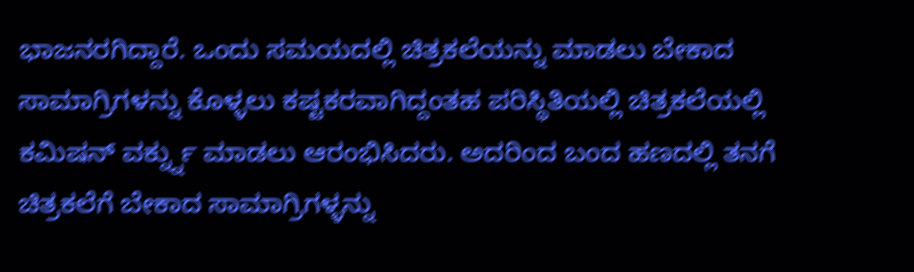ಭಾಜನರಗಿದ್ದಾರೆ. ಒಂದು ಸಮಯದಲ್ಲಿ ಚಿತ್ರಕಲೆಯನ್ನು ಮಾಡಲು ಬೇಕಾದ ಸಾಮಾಗ್ರಿಗಳನ್ನು ಕೊಳ್ಳಲು ಕಷ್ಟಕರವಾಗಿದ್ದಂತಹ ಪರಿಸ್ಥಿತಿಯಲ್ಲಿ ಚಿತ್ರಕಲೆಯಲ್ಲಿ ಕಮಿಷನ್ ವರ್ಕ್ನ್ನು ಮಾಡಲು ಆರಂಭಿಸಿದರು. ಅದರಿಂದ ಬಂದ ಹಣದಲ್ಲಿ ತನಗೆ ಚಿತ್ರಕಲೆಗೆ ಬೇಕಾದ ಸಾಮಾಗ್ರಿಗಳ್ಳನ್ನು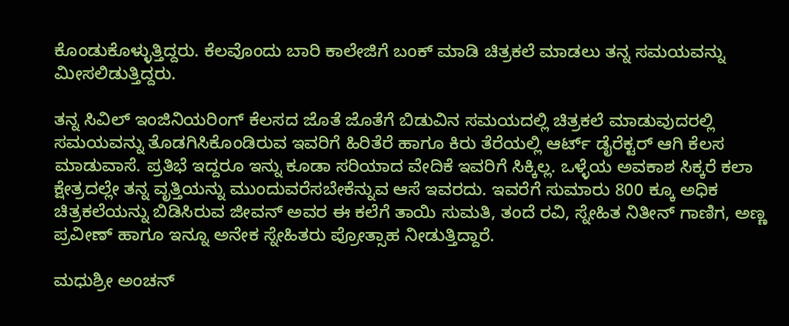ಕೊಂಡುಕೊಳ್ಳುತ್ತಿದ್ದರು. ಕೆಲವೊಂದು ಬಾರಿ ಕಾಲೇಜಿಗೆ ಬಂಕ್ ಮಾಡಿ ಚಿತ್ರಕಲೆ ಮಾಡಲು ತನ್ನ ಸಮಯವನ್ನು ಮೀಸಲಿಡುತ್ತಿದ್ದರು.

ತನ್ನ ಸಿವಿಲ್ ಇಂಜಿನಿಯರಿಂಗ್ ಕೆಲಸದ ಜೊತೆ ಜೊತೆಗೆ ಬಿಡುವಿನ ಸಮಯದಲ್ಲಿ ಚಿತ್ರಕಲೆ ಮಾಡುವುದರಲ್ಲಿ ಸಮಯವನ್ನು ತೊಡಗಿಸಿಕೊಂಡಿರುವ ಇವರಿಗೆ ಹಿರಿತೆರೆ ಹಾಗೂ ಕಿರು ತೆರೆಯಲ್ಲಿ ಆರ್ಟ್ ಡೈರೆಕ್ಟರ್ ಆಗಿ ಕೆಲಸ ಮಾಡುವಾಸೆ. ಪ್ರತಿಭೆ ಇದ್ದರೂ ಇನ್ನು ಕೂಡಾ ಸರಿಯಾದ ವೇದಿಕೆ ಇವರಿಗೆ ಸಿಕ್ಕಿಲ್ಲ. ಒಳ್ಳೆಯ ಅವಕಾಶ ಸಿಕ್ಕರೆ ಕಲಾ ಕ್ಷೇತ್ರದಲ್ಲೇ ತನ್ನ ವೃತ್ತಿಯನ್ನು ಮುಂದುವರೆಸಬೇಕೆನ್ನುವ ಆಸೆ ಇವರದು. ಇವರೆಗೆ ಸುಮಾರು 800 ಕ್ಕೂ ಅಧಿಕ ಚಿತ್ರಕಲೆಯನ್ನು ಬಿಡಿಸಿರುವ ಜೀವನ್ ಅವರ ಈ ಕಲೆಗೆ ತಾಯಿ ಸುಮತಿ, ತಂದೆ ರವಿ, ಸ್ನೇಹಿತ ನಿತೀನ್ ಗಾಣಿಗ, ಅಣ್ಣ ಪ್ರವೀಣ್ ಹಾಗೂ ಇನ್ನೂ ಅನೇಕ ಸ್ನೇಹಿತರು ಪ್ರೋತ್ಸಾಹ ನೀಡುತ್ತಿದ್ದಾರೆ.

ಮಧುಶ್ರೀ ಅಂಚನ್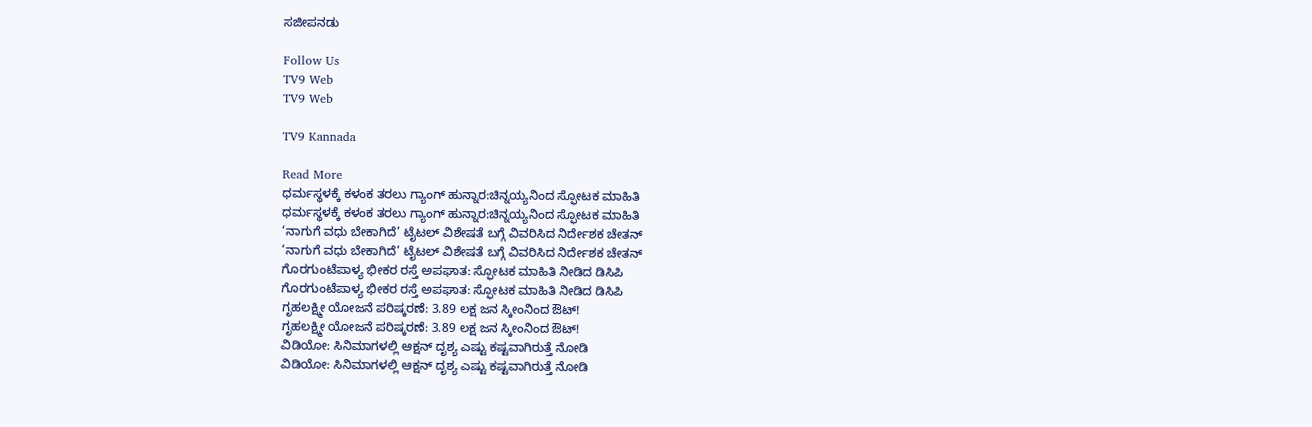ಸಜೀಪನಡು

Follow Us
TV9 Web
TV9 Web

TV9 Kannada

Read More
ಧರ್ಮಸ್ಥಳಕ್ಕೆ ಕಳಂಕ ತರಲು ಗ್ಯಾಂಗ್ ಹುನ್ನಾರ:ಚಿನ್ನಯ್ಯನಿಂದ ಸ್ಫೋಟಕ ಮಾಹಿತಿ
ಧರ್ಮಸ್ಥಳಕ್ಕೆ ಕಳಂಕ ತರಲು ಗ್ಯಾಂಗ್ ಹುನ್ನಾರ:ಚಿನ್ನಯ್ಯನಿಂದ ಸ್ಫೋಟಕ ಮಾಹಿತಿ
‘ನಾಗುಗೆ ವಧು ಬೇಕಾಗಿದೆ’ ಟೈಟಲ್ ವಿಶೇಷತೆ ಬಗ್ಗೆ ವಿವರಿಸಿದ ನಿರ್ದೇಶಕ ಚೇತನ್
‘ನಾಗುಗೆ ವಧು ಬೇಕಾಗಿದೆ’ ಟೈಟಲ್ ವಿಶೇಷತೆ ಬಗ್ಗೆ ವಿವರಿಸಿದ ನಿರ್ದೇಶಕ ಚೇತನ್
ಗೊರಗುಂಟೆಪಾಳ್ಯ ಭೀಕರ ರಸ್ತೆ ಅಪಘಾತ: ಸ್ಫೋಟಕ ಮಾಹಿತಿ ನೀಡಿದ ಡಿಸಿಪಿ
ಗೊರಗುಂಟೆಪಾಳ್ಯ ಭೀಕರ ರಸ್ತೆ ಅಪಘಾತ: ಸ್ಫೋಟಕ ಮಾಹಿತಿ ನೀಡಿದ ಡಿಸಿಪಿ
ಗೃಹಲಕ್ಷ್ಮೀ ಯೋಜನೆ ಪರಿಷ್ಕರಣೆ: 3.89 ಲಕ್ಷ ಜನ ಸ್ಕೀಂನಿಂದ ಔಟ್!
ಗೃಹಲಕ್ಷ್ಮೀ ಯೋಜನೆ ಪರಿಷ್ಕರಣೆ: 3.89 ಲಕ್ಷ ಜನ ಸ್ಕೀಂನಿಂದ ಔಟ್!
ವಿಡಿಯೋ: ಸಿನಿಮಾಗಳಲ್ಲಿ ಆಕ್ಷನ್ ದೃಶ್ಯ ಎಷ್ಟು ಕಷ್ಟವಾಗಿರುತ್ತೆ ನೋಡಿ
ವಿಡಿಯೋ: ಸಿನಿಮಾಗಳಲ್ಲಿ ಆಕ್ಷನ್ ದೃಶ್ಯ ಎಷ್ಟು ಕಷ್ಟವಾಗಿರುತ್ತೆ ನೋಡಿ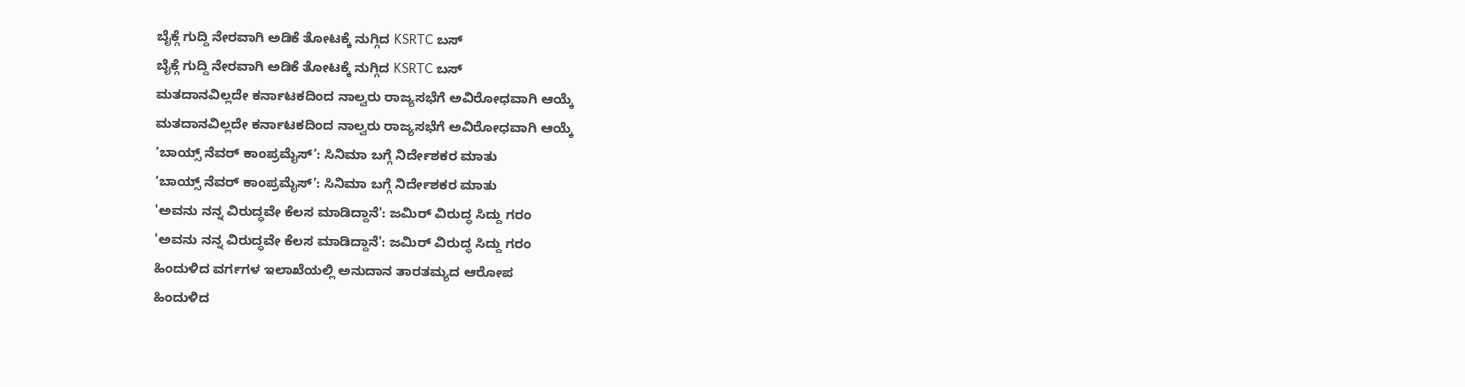ಬೈಕ್ಗೆ ಗುದ್ದಿ ನೇರವಾಗಿ ಅಡಿಕೆ ತೋಟಕ್ಕೆ ನುಗ್ಗಿದ KSRTC ಬಸ್
ಬೈಕ್ಗೆ ಗುದ್ದಿ ನೇರವಾಗಿ ಅಡಿಕೆ ತೋಟಕ್ಕೆ ನುಗ್ಗಿದ KSRTC ಬಸ್
ಮತದಾನವಿಲ್ಲದೇ ಕರ್ನಾಟಕದಿಂದ ನಾಲ್ವರು ರಾಜ್ಯಸಭೆಗೆ ಅವಿರೋಧವಾಗಿ ಆಯ್ಕೆ
ಮತದಾನವಿಲ್ಲದೇ ಕರ್ನಾಟಕದಿಂದ ನಾಲ್ವರು ರಾಜ್ಯಸಭೆಗೆ ಅವಿರೋಧವಾಗಿ ಆಯ್ಕೆ
‘ಬಾಯ್ಸ್ ನೆವರ್ ಕಾಂಪ್ರಮೈಸ್’: ಸಿನಿಮಾ ಬಗ್ಗೆ ನಿರ್ದೇಶಕರ ಮಾತು
‘ಬಾಯ್ಸ್ ನೆವರ್ ಕಾಂಪ್ರಮೈಸ್’: ಸಿನಿಮಾ ಬಗ್ಗೆ ನಿರ್ದೇಶಕರ ಮಾತು
'ಅವನು ನನ್ನ ವಿರುದ್ಧವೇ ಕೆಲಸ ಮಾಡಿದ್ದಾನೆ': ಜಮಿರ್ ವಿರುದ್ಧ ಸಿದ್ದು ಗರಂ
'ಅವನು ನನ್ನ ವಿರುದ್ಧವೇ ಕೆಲಸ ಮಾಡಿದ್ದಾನೆ': ಜಮಿರ್ ವಿರುದ್ಧ ಸಿದ್ದು ಗರಂ
ಹಿಂದುಳಿದ ವರ್ಗಗಳ ಇಲಾಖೆಯಲ್ಲಿ ಅನುದಾನ ತಾರತಮ್ಯದ ಆರೋಪ
ಹಿಂದುಳಿದ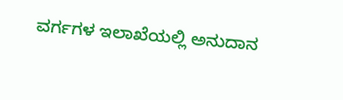ವರ್ಗಗಳ ಇಲಾಖೆಯಲ್ಲಿ ಅನುದಾನ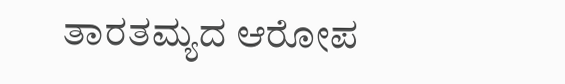ತಾರತಮ್ಯದ ಆರೋಪ